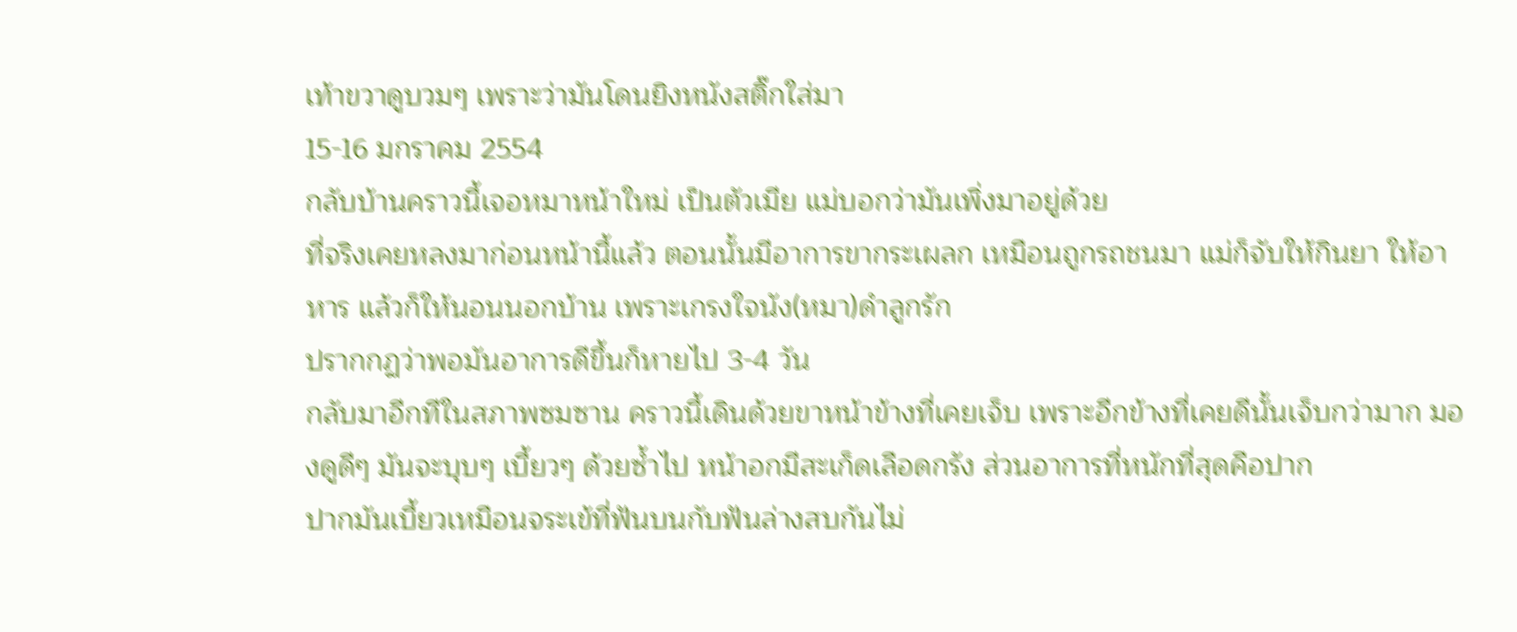เท้าขวาดูบวมๆ เพราะว่ามันโดนยิงหนังสติ๊กใส่มา
15-16 มกราคม 2554
กลับบ้านคราวนี้เจอหมาหน้าใหม่ เป็นตัวเมีย แม่บอกว่ามันเพิ่งมาอยู่ด้วย
ที่จริงเคยหลงมาก่อนหน้านี้แล้ว ตอนนั้นมีอาการขากระเผลก เหมือนถูกรถชนมา แม่ก็จับให้กินยา ให้อาหาร แล้วก็ให้นอนนอกบ้าน เพราะเกรงใจนัง(หมา)ดำลูกรัก
ปรากกฏว่าพอมันอาการดีขึ้นก็หายไป 3-4 วัน
กลับมาอีกทีในสภาพซมซาน คราวนี้เดินด้วยขาหน้าข้างที่เคยเจ็บ เพราะอีกข้างที่เคยดีนั้นเจ็บกว่ามาก มองดูดีๆ มันจะบุบๆ เบี้ยวๆ ด้วยซ้ำไป หน้าอกมีสะเก็ดเลือดกรัง ส่วนอาการที่หนักที่สุดคือปาก
ปากมันเบี้ยวเหมือนจระเข้ที่ฟันบนกับฟันล่างสบกันไม่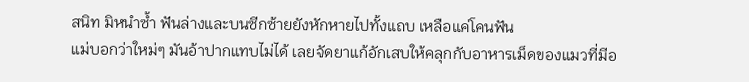สนิท มิหนำซ้ำ ฟันล่างและบนซีกซ้ายยังหักหายไปทั้งแถบ เหลือแค่โคนฟัน
แม่บอกว่าใหม่ๆ มันอ้าปากแทบไม่ได้ เลยจัดยาแก้อักเสบให้คลุกกับอาหารเม็ดของแมวที่มีอ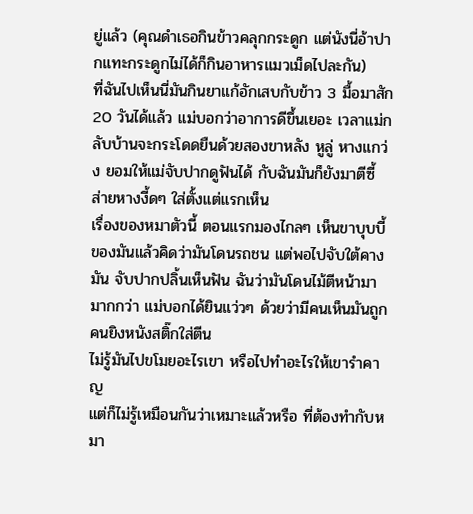ยู่แล้ว (คุณดำเธอกินข้าวคลุกกระดูก แต่นังนี่อ้าปากแทะกระดูกไม่ได้ก็กินอาหารแมวเม็ดไปละกัน)
ที่ฉันไปเห็นนี่มันกินยาแก้อักเสบกับข้าว 3 มื้อมาสัก 20 วันได้แล้ว แม่บอกว่าอาการดีขึ้นเยอะ เวลาแม่กลับบ้านจะกระโดดยืนด้วยสองขาหลัง หูลู่ หางแกว่ง ยอมให้แม่จับปากดูฟันได้ กับฉันมันก็ยังมาตีซี้ ส่ายหางงี้ดๆ ใส่ตั้งแต่แรกเห็น
เรื่องของหมาตัวนี้ ตอนแรกมองไกลๆ เห็นขาบุบบี้ของมันแล้วคิดว่ามันโดนรถชน แต่พอไปจับใต้คางมัน จับปากปลิ้นเห็นฟัน ฉันว่ามันโดนไม้ตีหน้ามามากกว่า แม่บอกได้ยินแว่วๆ ด้วยว่ามีคนเห็นมันถูกคนยิงหนังสติ๊กใส่ตีน
ไม่รู้มันไปขโมยอะไรเขา หรือไปทำอะไรให้เขารำคาญ
แต่ก็ไม่รู้เหมือนกันว่าเหมาะแล้วหรือ ที่ต้องทำกับหมา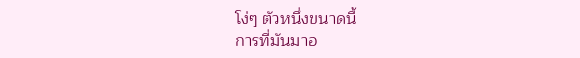โง่ๆ ตัวหนึ่งขนาดนี้
การที่มันมาอ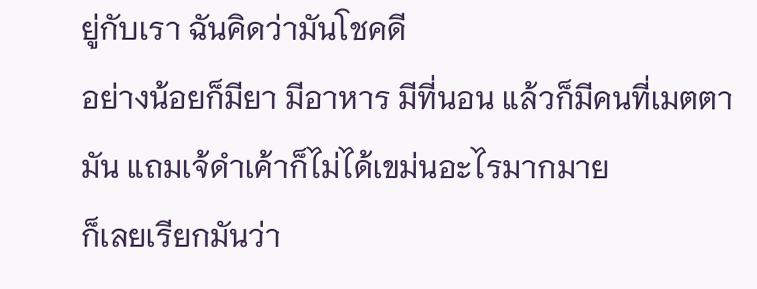ยู่กับเรา ฉันคิดว่ามันโชคดี
อย่างน้อยก็มียา มีอาหาร มีที่นอน แล้วก็มีคนที่เมตตามัน แถมเจ้ดำเค้าก็ไม่ได้เขม่นอะไรมากมาย
ก็เลยเรียกมันว่า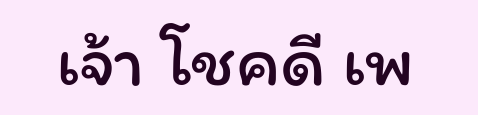เจ้า โชคดี เพ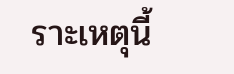ราะเหตุนี้